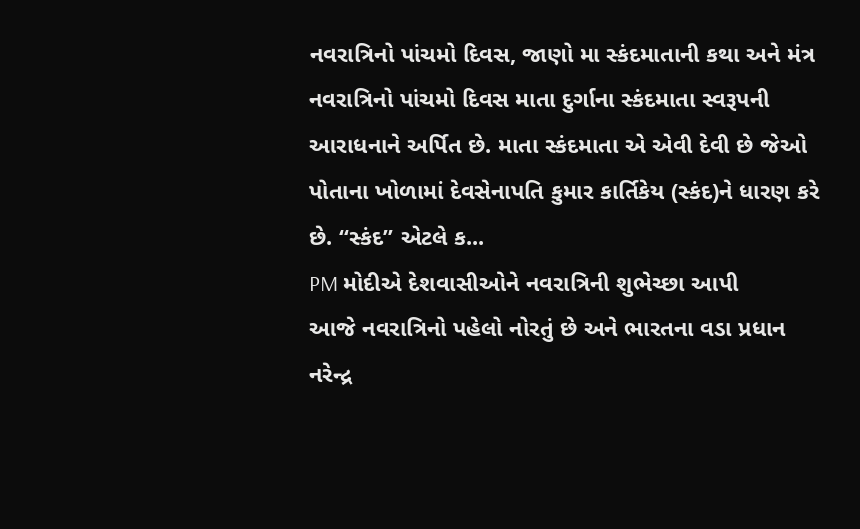નવરાત્રિનો પાંચમો દિવસ, જાણો મા સ્કંદમાતાની કથા અને મંત્ર
નવરાત્રિનો પાંચમો દિવસ માતા દુર્ગાના સ્કંદમાતા સ્વરૂપની આરાધનાને અર્પિત છે. માતા સ્કંદમાતા એ એવી દેવી છે જેઓ પોતાના ખોળામાં દેવસેનાપતિ કુમાર કાર્તિકેય (સ્કંદ)ને ધારણ કરે છે. “સ્કંદ” એટલે ક...
PM મોદીએ દેશવાસીઓને નવરાત્રિની શુભેચ્છા આપી
આજે નવરાત્રિનો પહેલો નોરતું છે અને ભારતના વડા પ્રધાન નરેન્દ્ર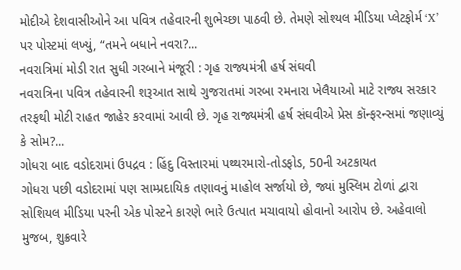મોદીએ દેશવાસીઓને આ પવિત્ર તહેવારની શુભેચ્છા પાઠવી છે. તેમણે સોશ્યલ મીડિયા પ્લેટફોર્મ ‘X’ પર પોસ્ટમાં લખ્યું, “તમને બધાને નવરા?...
નવરાત્રિમાં મોડી રાત સુધી ગરબાને મંજૂરી : ગૃહ રાજ્યમંત્રી હર્ષ સંઘવી
નવરાત્રિના પવિત્ર તહેવારની શરૂઆત સાથે ગુજરાતમાં ગરબા રમનારા ખેલૈયાઓ માટે રાજ્ય સરકાર તરફથી મોટી રાહત જાહેર કરવામાં આવી છે. ગૃહ રાજ્યમંત્રી હર્ષ સંઘવીએ પ્રેસ કૉન્ફરન્સમાં જણાવ્યું કે સોમ?...
ગોધરા બાદ વડોદરામાં ઉપદ્રવ : હિંદુ વિસ્તારમાં પથ્થરમારો-તોડફોડ, 50ની અટકાયત
ગોધરા પછી વડોદરામાં પણ સામ્પ્રદાયિક તણાવનું માહોલ સર્જાયો છે, જ્યાં મુસ્લિમ ટોળાં દ્વારા સોશિયલ મીડિયા પરની એક પોસ્ટને કારણે ભારે ઉત્પાત મચાવાયો હોવાનો આરોપ છે. અહેવાલો મુજબ, શુક્રવારે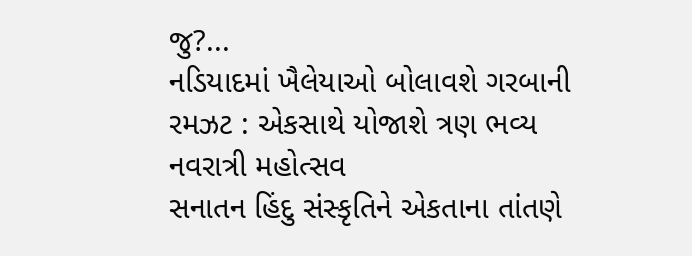જુ?...
નડિયાદમાં ખૈલેયાઓ બોલાવશે ગરબાની રમઝટ : એકસાથે યોજાશે ત્રણ ભવ્ય નવરાત્રી મહોત્સવ
સનાતન હિંદુ સંસ્કૃતિને એકતાના તાંતણે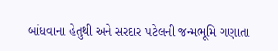બાંધવાના હેતુથી અને સરદાર પટેલની જન્મભૂમિ ગણાતા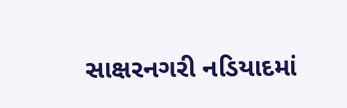સાક્ષરનગરી નડિયાદમાં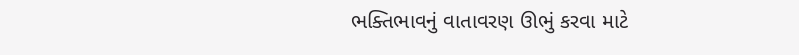ભક્તિભાવનું વાતાવરણ ઊભું કરવા માટે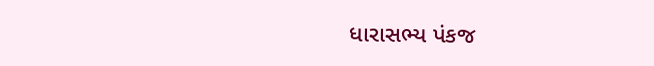ધારાસભ્ય પંકજ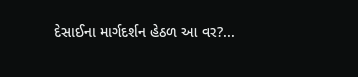દેસાઈના માર્ગદર્શન હેઠળ આ વર?...